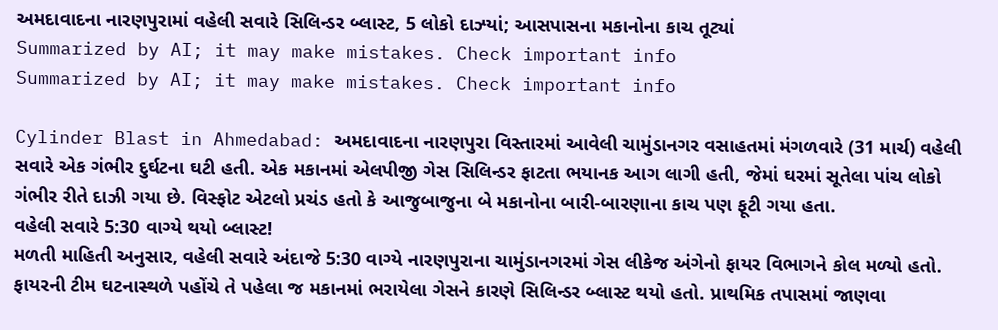અમદાવાદના નારણપુરામાં વહેલી સવારે સિલિન્ડર બ્લાસ્ટ, 5 લોકો દાઝ્યાં; આસપાસના મકાનોના કાચ તૂટ્યાં
Summarized by AI; it may make mistakes. Check important info
Summarized by AI; it may make mistakes. Check important info

Cylinder Blast in Ahmedabad: અમદાવાદના નારણપુરા વિસ્તારમાં આવેલી ચામુંડાનગર વસાહતમાં મંગળવારે (31 માર્ચ) વહેલી સવારે એક ગંભીર દુર્ઘટના ઘટી હતી. એક મકાનમાં એલપીજી ગેસ સિલિન્ડર ફાટતા ભયાનક આગ લાગી હતી, જેમાં ઘરમાં સૂતેલા પાંચ લોકો ગંભીર રીતે દાઝી ગયા છે. વિસ્ફોટ એટલો પ્રચંડ હતો કે આજુબાજુના બે મકાનોના બારી-બારણાના કાચ પણ ફૂટી ગયા હતા.
વહેલી સવારે 5:30 વાગ્યે થયો બ્લાસ્ટ!
મળતી માહિતી અનુસાર, વહેલી સવારે અંદાજે 5:30 વાગ્યે નારણપુરાના ચામુંડાનગરમાં ગેસ લીકેજ અંગેનો ફાયર વિભાગને કોલ મળ્યો હતો. ફાયરની ટીમ ઘટનાસ્થળે પહોંચે તે પહેલા જ મકાનમાં ભરાયેલા ગેસને કારણે સિલિન્ડર બ્લાસ્ટ થયો હતો. પ્રાથમિક તપાસમાં જાણવા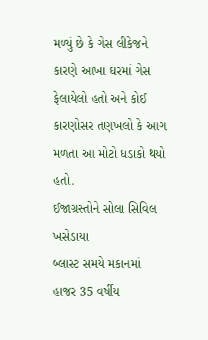મળ્યું છે કે ગેસ લીકેજને કારણે આખા ઘરમાં ગેસ ફેલાયેલો હતો અને કોઈ કારણોસર તણખલો કે આગ મળતા આ મોટો ધડાકો થયો હતો.
ઈજાગ્રસ્તોને સોલા સિવિલ ખસેડાયા
બ્લાસ્ટ સમયે મકાનમાં હાજર 35 વર્ષીય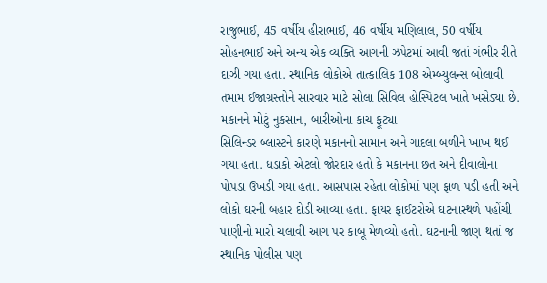રાજુભાઈ, 45 વર્ષીય હીરાભાઈ, 46 વર્ષીય મણિલાલ, 50 વર્ષીય સોહનભાઈ અને અન્ય એક વ્યક્તિ આગની ઝપેટમાં આવી જતાં ગંભીર રીતે દાઝી ગયા હતા. સ્થાનિક લોકોએ તાત્કાલિક 108 એમ્બ્યુલન્સ બોલાવી તમામ ઈજાગ્રસ્તોને સારવાર માટે સોલા સિવિલ હોસ્પિટલ ખાતે ખસેડ્યા છે.
મકાનને મોટું નુકસાન, બારીઓના કાચ ફૂટ્યા
સિલિન્ડર બ્લાસ્ટને કારણે મકાનનો સામાન અને ગાદલા બળીને ખાખ થઈ ગયા હતા. ધડાકો એટલો જોરદાર હતો કે મકાનના છત અને દીવાલોના પોપડા ઉખડી ગયા હતા. આસપાસ રહેતા લોકોમાં પણ ફાળ પડી હતી અને લોકો ઘરની બહાર દોડી આવ્યા હતા. ફાયર ફાઈટરોએ ઘટનાસ્થળે પહોંચી પાણીનો મારો ચલાવી આગ પર કાબૂ મેળવ્યો હતો. ઘટનાની જાણ થતાં જ સ્થાનિક પોલીસ પણ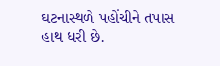ઘટનાસ્થળે પહોંચીને તપાસ હાથ ધરી છે.